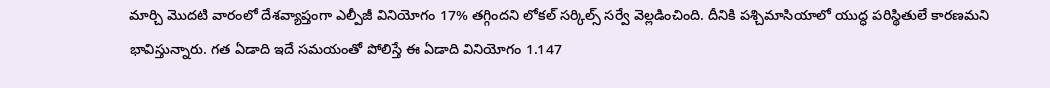మార్చి మొదటి వారంలో దేశవ్యాప్తంగా ఎల్పీజీ వినియోగం 17% తగ్గిందని లోకల్ సర్కిల్స్ సర్వే వెల్లడించింది. దీనికి పశ్చిమాసియాలో యుద్ధ పరిస్థితులే కారణమని భావిస్తున్నారు. గత ఏడాది ఇదే సమయంతో పోలిస్తే ఈ ఏడాది వినియోగం 1.147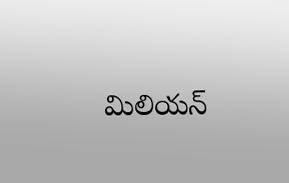మిలియన్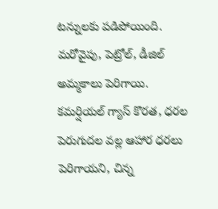టన్నులకు పడిపోయింది. మరోవైపు, పెట్రోల్, డీజిల్ అమ్మకాలు పెరిగాయి. కమర్షియల్ గ్యాస్ కొరత, ధరల పెరుగుదల వల్ల ఆహార ధరలు పెరిగాయని, చిన్న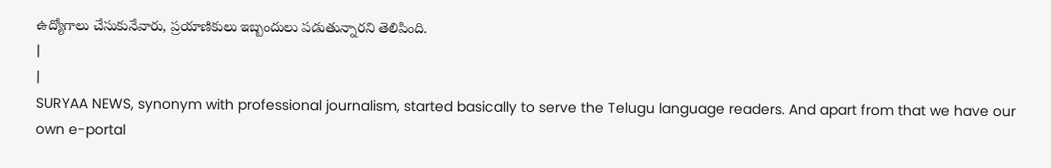ఉద్యోగాలు చేసుకునేవారు, ప్రయాణికులు ఇబ్బందులు పడుతున్నారని తెలిపింది.
|
|
SURYAA NEWS, synonym with professional journalism, started basically to serve the Telugu language readers. And apart from that we have our own e-portal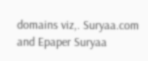domains viz,. Suryaa.com and Epaper Suryaa